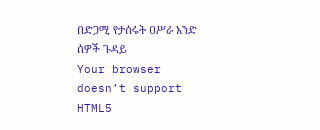በድጋሚ የታሰሩት ዐሥራ አንድ ሰዎች ጉዳይ
Your browser doesn’t support HTML5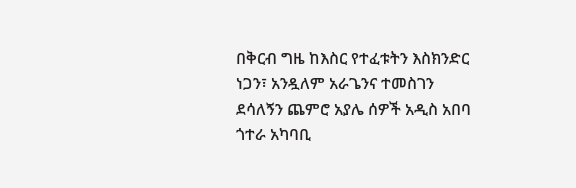በቅርብ ግዜ ከእስር የተፈቱትን እስክንድር ነጋን፣ አንዷለም አራጌንና ተመስገን ደሳለኝን ጨምሮ አያሌ ሰዎች አዲስ አበባ ጎተራ አካባቢ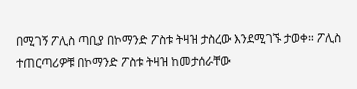በሚገኝ ፖሊስ ጣቢያ በኮማንድ ፖስቱ ትዛዝ ታስረው እንደሚገኙ ታወቀ። ፖሊስ ተጠርጣሪዎቹ በኮማንድ ፖስቱ ትዛዝ ከመታሰራቸው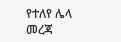የተለየ ሌላ መረጃ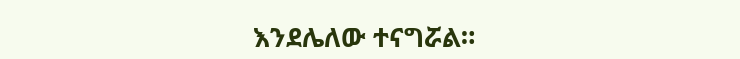እንደሌለው ተናግሯል።